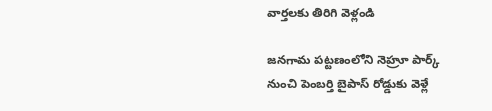వార్తలకు తిరిగి వెళ్లండి

జనగామ పట్టణంలోని నెహ్రూ పార్క్ నుంచి పెంబర్తి బైపాస్ రోడ్డుకు వెళ్లే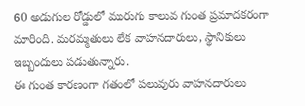60 అడుగుల రోడ్డులో మురుగు కాలువ గుంత ప్రమాదకరంగా మారింది. మరమ్మతులు లేక వాహనదారులు, స్థానికులు ఇబ్బందులు పడుతున్నారు.
ఈ గుంత కారణంగా గతంలో పలువురు వాహనదారులు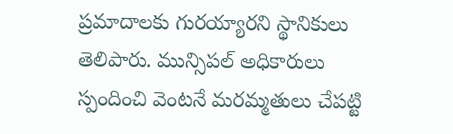ప్రమాదాలకు గురయ్యారని స్థానికులు తెలిపారు. మున్సిపల్ అధికారులు స్పందించి వెంటనే మరమ్మతులు చేపట్టి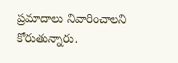ప్రమాదాలు నివారించాలని కోరుతున్నారు.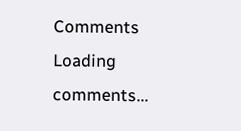Comments
Loading comments...